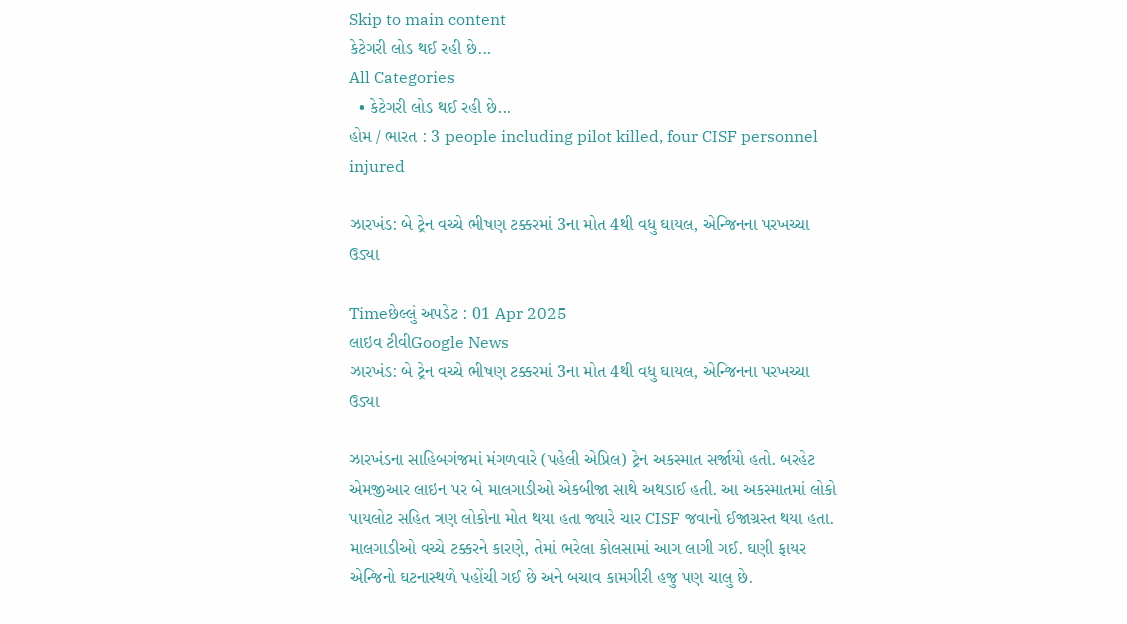Skip to main content
કેટેગરી લોડ થઈ રહી છે...
All Categories
  • કેટેગરી લોડ થઈ રહી છે...
હોમ / ભારત : 3 people including pilot killed, four CISF personnel injured

ઝારખંડ: બે ટ્રેન વચ્ચે ભીષણ ટક્કરમાં 3ના મોત 4થી વધુ ઘાયલ, એન્જિનના પરખચ્ચા ઉડ્યા

Timeછેલ્લું અપડેટ : 01 Apr 2025
લાઇવ ટીવીGoogle News
ઝારખંડ: બે ટ્રેન વચ્ચે ભીષણ ટક્કરમાં 3ના મોત 4થી વધુ ઘાયલ, એન્જિનના પરખચ્ચા ઉડ્યા

ઝારખંડના સાહિબગંજમાં મંગળવારે (પહેલી એપ્રિલ) ટ્રેન અકસ્માત સર્જાયો હતો. બરહેટ એમજીઆર લાઇન પર બે માલગાડીઓ એકબીજા સાથે અથડાઈ હતી. આ અકસ્માતમાં લોકો પાયલોટ સહિત ત્રણ લોકોના મોત થયા હતા જ્યારે ચાર CISF જવાનો ઈજાગ્રસ્ત થયા હતા. માલગાડીઓ વચ્ચે ટક્કરને કારણે, તેમાં ભરેલા કોલસામાં આગ લાગી ગઈ. ઘણી ફાયર એન્જિનો ઘટનાસ્થળે પહોંચી ગઈ છે અને બચાવ કામગીરી હજુ પણ ચાલુ છે.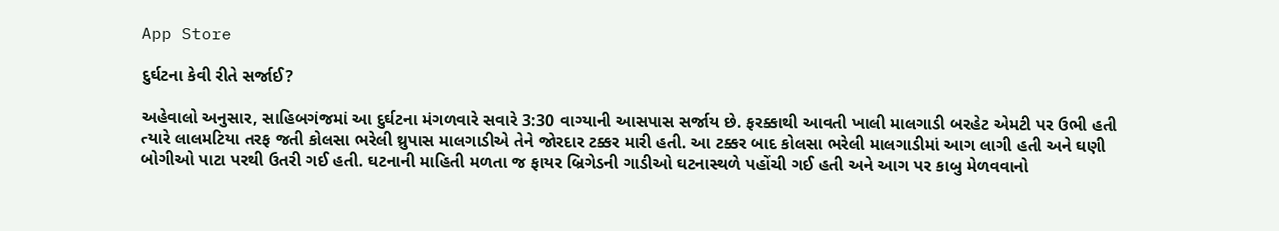App Store

દુર્ઘટના કેવી રીતે સર્જાઈ?

અહેવાલો અનુસાર, સાહિબગંજમાં આ દુર્ઘટના મંગળવારે સવારે 3:30 વાગ્યાની આસપાસ સર્જાય છે. ફરક્કાથી આવતી ખાલી માલગાડી બરહેટ એમટી પર ઉભી હતી ત્યારે લાલમટિયા તરફ જતી કોલસા ભરેલી થ્રુપાસ માલગાડીએ તેને જોરદાર ટક્કર મારી હતી. આ ટક્કર બાદ કોલસા ભરેલી માલગાડીમાં આગ લાગી હતી અને ઘણી બોગીઓ પાટા પરથી ઉતરી ગઈ હતી. ઘટનાની માહિતી મળતા જ ફાયર બ્રિગેડની ગાડીઓ ઘટનાસ્થળે પહોંચી ગઈ હતી અને આગ પર કાબુ મેળવવાનો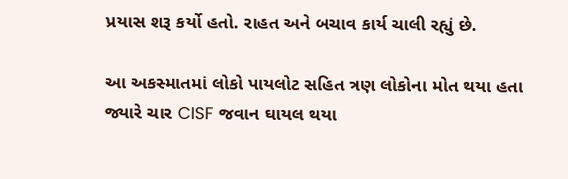પ્રયાસ શરૂ કર્યો હતો. રાહત અને બચાવ કાર્ય ચાલી રહ્યું છે.

આ અકસ્માતમાં લોકો પાયલોટ સહિત ત્રણ લોકોના મોત થયા હતા જ્યારે ચાર CISF જવાન ઘાયલ થયા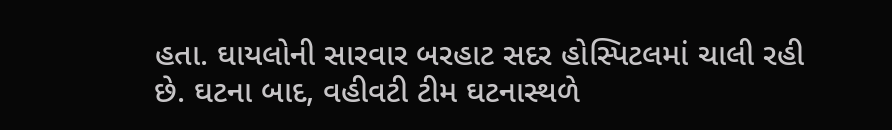હતા. ઘાયલોની સારવાર બરહાટ સદર હોસ્પિટલમાં ચાલી રહી છે. ઘટના બાદ, વહીવટી ટીમ ઘટનાસ્થળે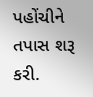પહોંચીને તપાસ શરૂ કરી.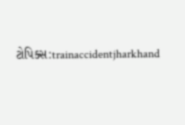ટોપિક્સ:trainaccidentjharkhand